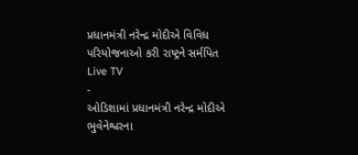પ્રધાનમંત્રી નરેન્દ્ર મોદીએ વિવિધ પરિયોજનાઓ કરી રાષ્ટ્રને સર્મપિત
Live TV
-
ઓડિશામાં પ્રધાનમંત્રી નરેન્દ્ર મોદીએ ભુવેનેશ્વરના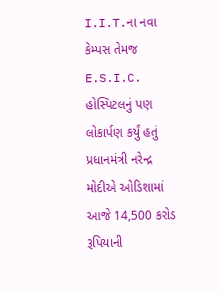I.I.T.ના નવા કેમ્પસ તેમજ E.S.I.C. હોસ્પિટલનું પણ લોકાર્પણ કર્યું હતું
પ્રધાનમંત્રી નરેન્દ્ર મોદીએ ઓડિશામાં આજે 14,500 કરોડ રૂપિયાની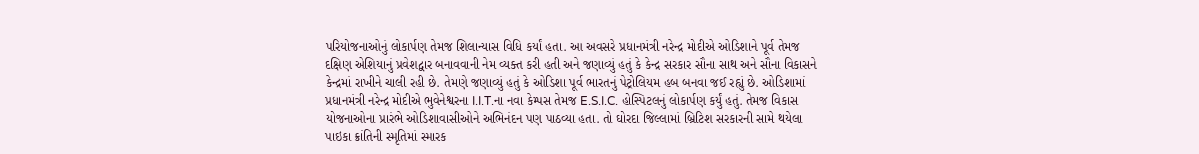પરિયોજનાઓનું લોકાર્પણ તેમજ શિલાન્યાસ વિધિ કર્યાં હતા. આ અવસરે પ્રધાનમંત્રી નરેન્દ્ર મોદીએ ઓડિશાને પૂર્વ તેમજ દક્ષિણ એશિયાનું પ્રવેશદ્વાર બનાવવાની નેમ વ્યક્ત કરી હતી અને જણાવ્યું હતું કે કેન્દ્ર સરકાર સૌના સાથ અને સૌના વિકાસને કેન્દ્રમાં રાખીને ચાલી રહી છે. તેમણે જણાવ્યું હતું કે ઓડિશા પૂર્વ ભારતનું પેટ્રોલિયમ હબ બનવા જઈ રહ્યું છે. ઓડિશામાં પ્રધાનમંત્રી નરેન્દ્ર મોદીએ ભુવેનેશ્વરના I.I.T.ના નવા કેમ્પસ તેમજ E.S.I.C. હોસ્પિટલનું લોકાર્પણ કર્યું હતું. તેમજ વિકાસ યોજનાઓના પ્રારંભે ઓડિશાવાસીઓને અભિનંદન પણ પાઠવ્યા હતા. તો ઘોરદા જિલ્લામાં બ્રિટિશ સરકારની સામે થયેલા પાઇકા ક્રાંતિની સ્મૃતિમાં સ્મારક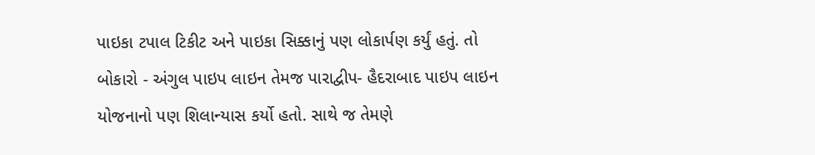પાઇકા ટપાલ ટિકીટ અને પાઇકા સિક્કાનું પણ લોકાર્પણ કર્યું હતું. તો બોકારો - અંગુલ પાઇપ લાઇન તેમજ પારાદ્વીપ- હૈદરાબાદ પાઇપ લાઇન યોજનાનો પણ શિલાન્યાસ કર્યો હતો. સાથે જ તેમણે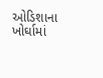ઓડિશાના ખોર્ઘામાં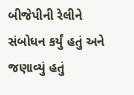બીજેપીની રેલીને સંબોધન કર્યું હતું અને જણાવ્યું હતું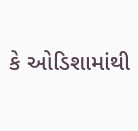કે ઓડિશામાંથી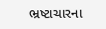ભ્રષ્ટાચારના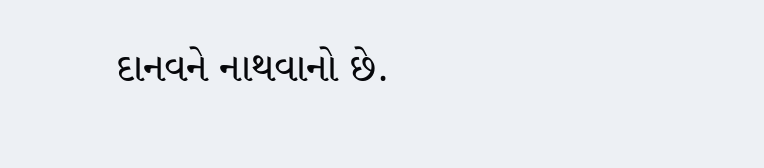દાનવને નાથવાનો છે.